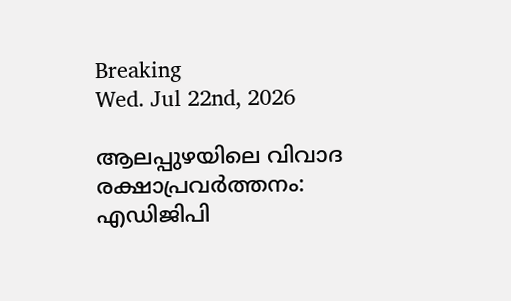Breaking
Wed. Jul 22nd, 2026

ആലപ്പുഴയിലെ വിവാദ രക്ഷാപ്രവര്‍ത്തനം: എഡിജിപി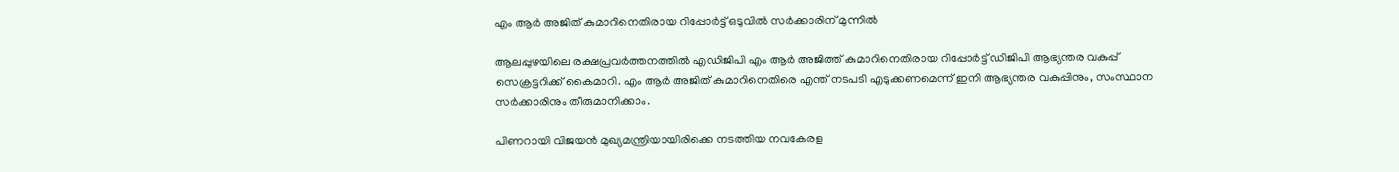എം ആര്‍ അജിത് കുമാറിനെതിരായ റിപ്പോര്‍ട്ട് ഒടുവില്‍ സര്‍ക്കാരിന് മുന്നില്‍

ആലപ്പുഴയിലെ രക്ഷപ്രവര്‍ത്തനത്തില്‍ എഡിജിപി എം ആര്‍ അജിത്ത് കുമാറിനെതിരായ റിപ്പോര്‍ട്ട് ഡിജിപി ആഭ്യന്തര വകുപ്പ് സെക്രട്ടറിക്ക് കൈമാറി. എം ആര്‍ അജിത് കുമാറിനെതിരെ എന്ത് നടപടി എടുക്കണമെന്ന് ഇനി ആഭ്യന്തര വകുപ്പിനും, സംസ്ഥാന സര്‍ക്കാരിനും തീരുമാനിക്കാം.

പിണറായി വിജയന്‍ മുഖ്യമന്ത്രിയായിരിക്കെ നടത്തിയ നവകേരള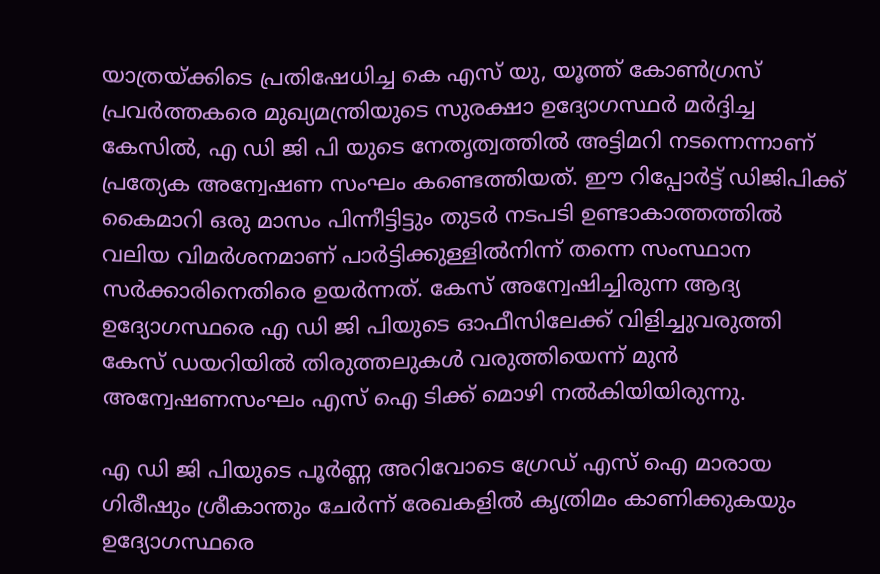യാത്രയ്ക്കിടെ പ്രതിഷേധിച്ച കെ എസ് യു, യൂത്ത് കോണ്‍ഗ്രസ് പ്രവര്‍ത്തകരെ മുഖ്യമന്ത്രിയുടെ സുരക്ഷാ ഉദ്യോഗസ്ഥര്‍ മര്‍ദ്ദിച്ച കേസില്‍, എ ഡി ജി പി യുടെ നേതൃത്വത്തില്‍ അട്ടിമറി നടന്നെന്നാണ് പ്രത്യേക അന്വേഷണ സംഘം കണ്ടെത്തിയത്. ഈ റിപ്പോര്‍ട്ട് ഡിജിപിക്ക് കൈമാറി ഒരു മാസം പിന്നീട്ടിട്ടും തുടര്‍ നടപടി ഉണ്ടാകാത്തത്തില്‍ വലിയ വിമര്‍ശനമാണ് പാര്‍ട്ടിക്കുള്ളില്‍നിന്ന് തന്നെ സംസ്ഥാന സര്‍ക്കാരിനെതിരെ ഉയര്‍ന്നത്. കേസ് അന്വേഷിച്ചിരുന്ന ആദ്യ ഉദ്യോഗസ്ഥരെ എ ഡി ജി പിയുടെ ഓഫീസിലേക്ക് വിളിച്ചുവരുത്തി കേസ് ഡയറിയില്‍ തിരുത്തലുകള്‍ വരുത്തിയെന്ന് മുന്‍ അന്വേഷണസംഘം എസ് ഐ ടിക്ക് മൊഴി നല്‍കിയിയിരുന്നു.

എ ഡി ജി പിയുടെ പൂര്‍ണ്ണ അറിവോടെ ഗ്രേഡ് എസ് ഐ മാരായ ഗിരീഷും ശ്രീകാന്തും ചേര്‍ന്ന് രേഖകളില്‍ കൃത്രിമം കാണിക്കുകയും ഉദ്യോഗസ്ഥരെ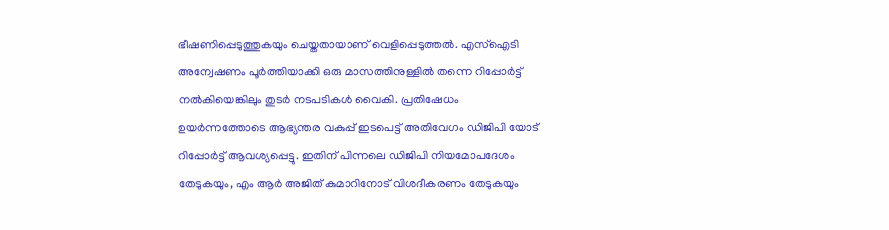ഭീഷണിപ്പെടുത്തുകയും ചെയ്തതായാണ് വെളിപ്പെടുത്തല്‍. എസ്‌ഐടി അന്വേഷണം പൂര്‍ത്തിയാക്കി ഒരു മാസത്തിനുള്ളില്‍ തന്നെ റിപ്പോര്‍ട്ട് നല്‍കിയെങ്കിലും തുടര്‍ നടപടികള്‍ വൈകി. പ്രതിഷേധം ഉയര്‍ന്നത്തോടെ ആഭ്യന്തര വകുപ്പ് ഇടപെട്ട് അതിവേഗം ഡിജിപി യോട് റിപ്പോര്‍ട്ട് ആവശ്യപ്പെട്ടു. ഇതിന് പിന്നലെ ഡിജിപി നിയമോപദേശം തേടുകയും, എം ആര്‍ അജിത് കുമാറിനോട് വിശദീകരണം തേടുകയും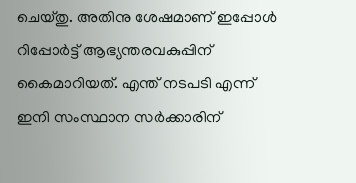ചെയ്തു. അതിനു ശേഷമാണ് ഇപ്പോള്‍ റിപ്പോര്‍ട്ട് ആഭ്യന്തരവകുപ്പിന് കൈമാറിയത്. എന്ത് നടപടി എന്ന് ഇനി സംസ്ഥാന സര്‍ക്കാരിന്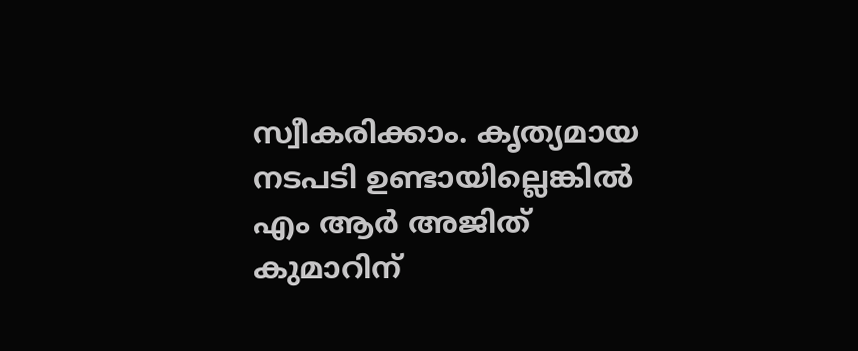സ്വീകരിക്കാം. കൃത്യമായ നടപടി ഉണ്ടായില്ലെങ്കില്‍ എം ആര്‍ അജിത് കുമാറിന്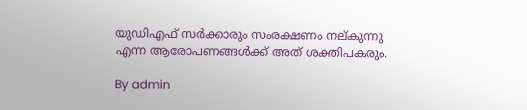യുഡിഎഫ് സര്‍ക്കാരും സംരക്ഷണം നല്കുന്നു എന്ന ആരോപണങ്ങള്‍ക്ക് അത് ശക്തിപകരും.

By admin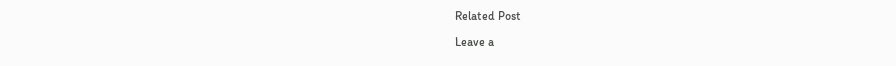Related Post

Leave a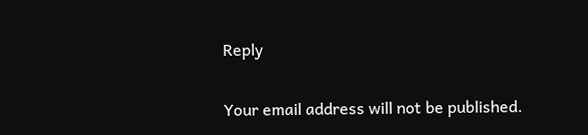Reply

Your email address will not be published.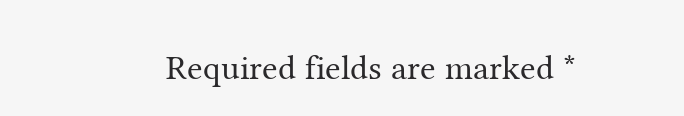Required fields are marked *